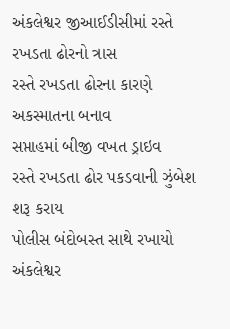અંકલેશ્વર જીઆઈડીસીમાં રસ્તે રખડતા ઢોરનો ત્રાસ
રસ્તે રખડતા ઢોરના કારણે અકસ્માતના બનાવ
સપ્તાહમાં બીજી વખત ડ્રાઇવ
રસ્તે રખડતા ઢોર પકડવાની ઝુંબેશ શરૂ કરાય
પોલીસ બંદોબસ્ત સાથે રખાયો
અંકલેશ્વર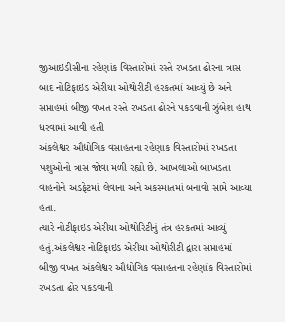જીઆઇડીસીના રહેણાંક વિસ્તારોમાં રસ્તે રખડતા ઢોરના ત્રાસ બાદ નોટિફાઇડ એરીયા ઓથોરીટી હરકતમાં આવ્યું છે અને સપ્તાહમાં બીજી વખત રસ્તે રખડતા ઢોરને પકડવાની ઝુંબેશ હાથ ધરવામાં આવી હતી
અંકલેશ્વર ઔદ્યોગિક વસાહતના રહેણાક વિસ્તારોમાં રખડતા પશુઓનો ત્રાસ જોવા મળી રહ્યો છે. આખલાઓ બાખડતા વાહનોને અડફેટમાં લેવાના અને અકસ્માતમાં બનાવો સામે આવ્યા હતા.
ત્યારે નોટીફાઇડ એરીયા ઓથોરિટીનું તંત્ર હરકતમાં આવ્યું હતું.અંકલેશ્વર નોટિફાઇડ એરીયા ઓથોરીટી દ્વારા સપ્તાહમાં બીજી વખત અંકલેશ્વર ઔદ્યોગિક વસાહતના રહેણાંક વિસ્તારોમાં રખડતા ઢોર પકડવાની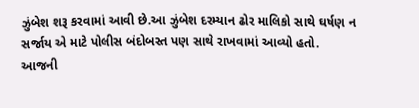ઝુંબેશ શરૂ કરવામાં આવી છે.આ ઝુંબેશ દરમ્યાન ઢોર માલિકો સાથે ઘર્ષણ ન સર્જાય એ માટે પોલીસ બંદોબસ્ત પણ સાથે રાખવામાં આવ્યો હતો.
આજની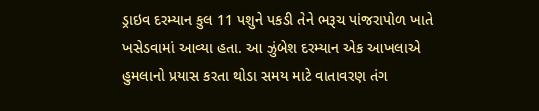ડ્રાઇવ દરમ્યાન કુલ 11 પશુને પકડી તેને ભરૂચ પાંજરાપોળ ખાતે ખસેડવામાં આવ્યા હતા. આ ઝુંબેશ દરમ્યાન એક આખલાએ હુમલાનો પ્રયાસ કરતા થોડા સમય માટે વાતાવરણ તંગ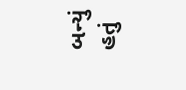બન્યું હતું